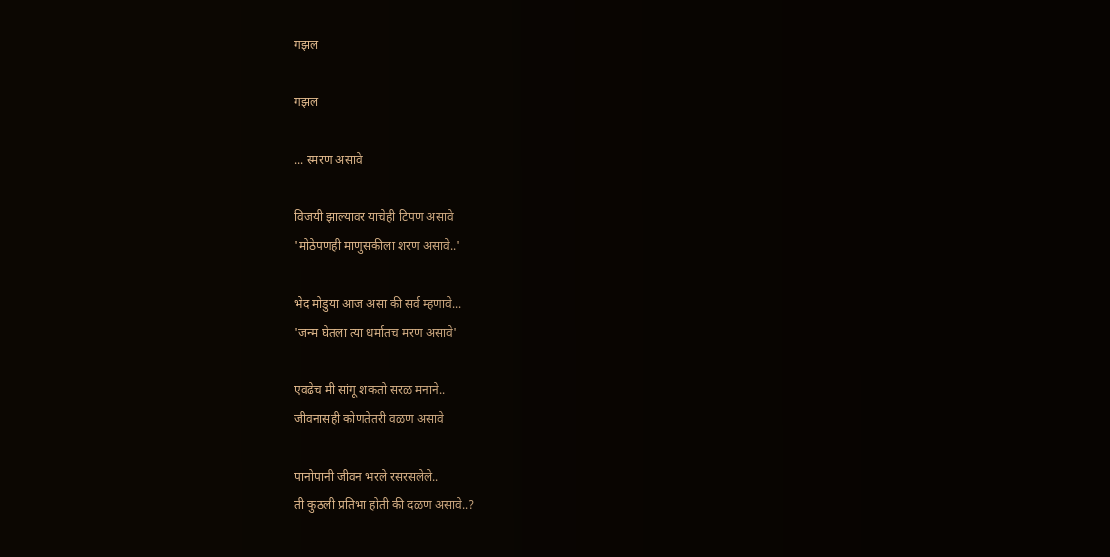गझल

गझल

... स्मरण असावे

विजयी झाल्यावर याचेही टिपण असावे
'मोठेपणही माणुसकीला शरण असावे..'

भेद मोडुया आज असा की सर्व म्हणावे...
'जन्म घेतला त्या धर्मातच मरण असावे'

एवढेच मी सांगू शकतो सरळ मनाने..
जीवनासही कोणतेतरी वळण असावे

पानोपानी जीवन भरले रसरसलेले..
ती कुठली प्रतिभा होती की दळण असावे..?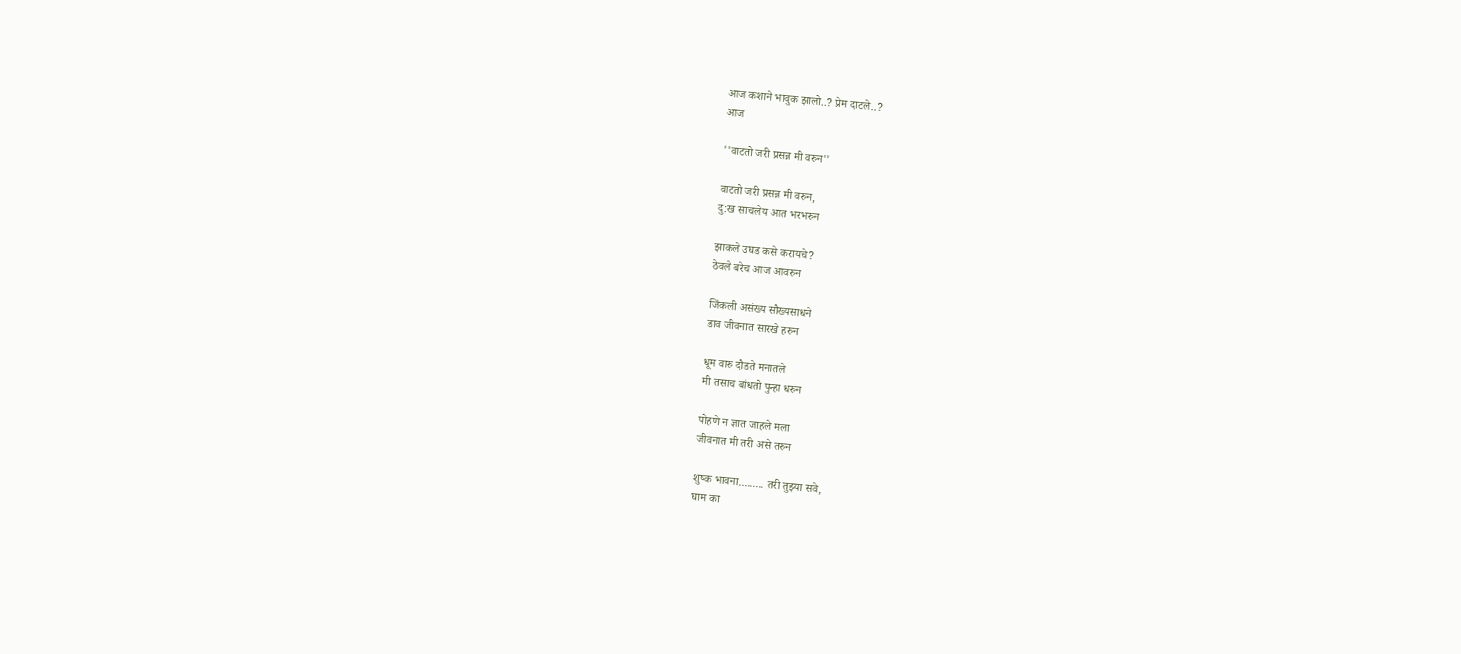आज कशाने भावुक झालो..? प्रेम दाटले..?
आज

''वाटतो जरी प्रसन्न मी वरुन''

वाटतो जरी प्रसन्न मी वरुन,
दु:ख साचलेय आत भरभरुन

झाकले उघड कसे करायचे?
ठेवले बरेच आज आवरुन

जिंकली असंख्य सौख्यसाधने
डाव जीवनात सारखे हरुन

धूम वारु दौडते मनातले
मी तसाच बांधतो पुन्हा धरुन

पोहणे न ज्ञात जाहले मला
जीवनात मी तरी असे तरुन

शुष्क भावना......... तरी तुझ्या सवे,
घाम का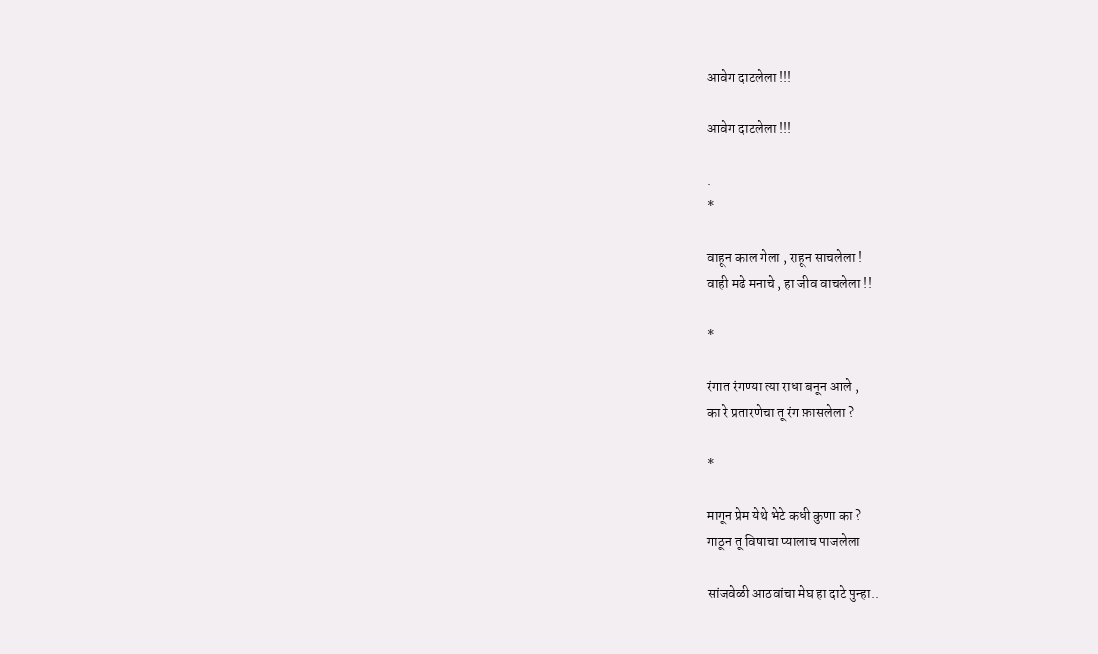आवेग दाटलेला !!!

आवेग दाटलेला !!!

.
*

वाहून काल गेला , राहून साचलेला !
वाही मढे मनाचे , हा जीव वाचलेला !!

*

रंगात रंगण्या त्या राधा बनून आले ,
का रे प्रतारणेचा तू रंग फ़ासलेला ?

*

मागून प्रेम येथे भेटे कधी कुणा का ?
गाठून तू विषाचा प्यालाच पाजलेला

सांजवेळी आठवांचा मेघ हा दाटे पुन्हा..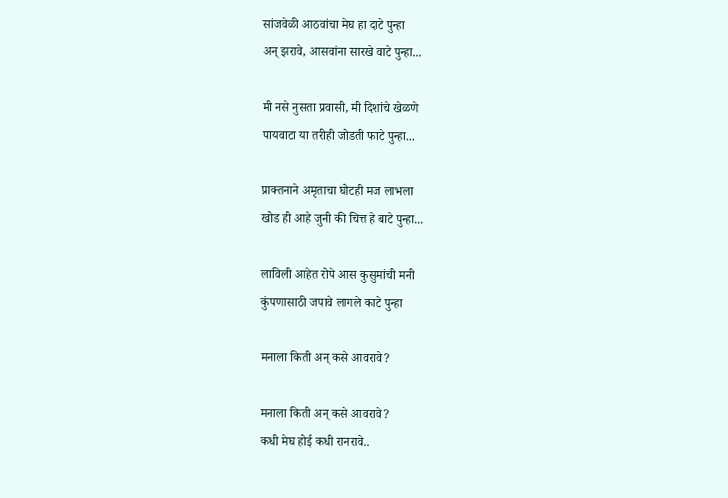सांजवेळी आठवांचा मेघ हा दाटे पुन्हा
अन् झरावे, आसवांना सारखे वाटे पुन्हा...

मी नसे नुसता प्रवासी, मी दिशांचे खेळणे
पायवाटा या तरीही जोडती फाटे पुन्हा...

प्राक्तनाने अमृताचा घोटही मज लाभला
खोड ही आहे जुनी की चित्त हे बाटे पुन्हा...

लाविली आहेत रोपे आस कुसुमांची मनी
कुंपणासाठी जपावे लागले काटे पुन्हा

मनाला किती अन् कसे आवरावे?

मनाला किती अन् कसे आवरावे?
कधी मेघ होई कधी रानरावे..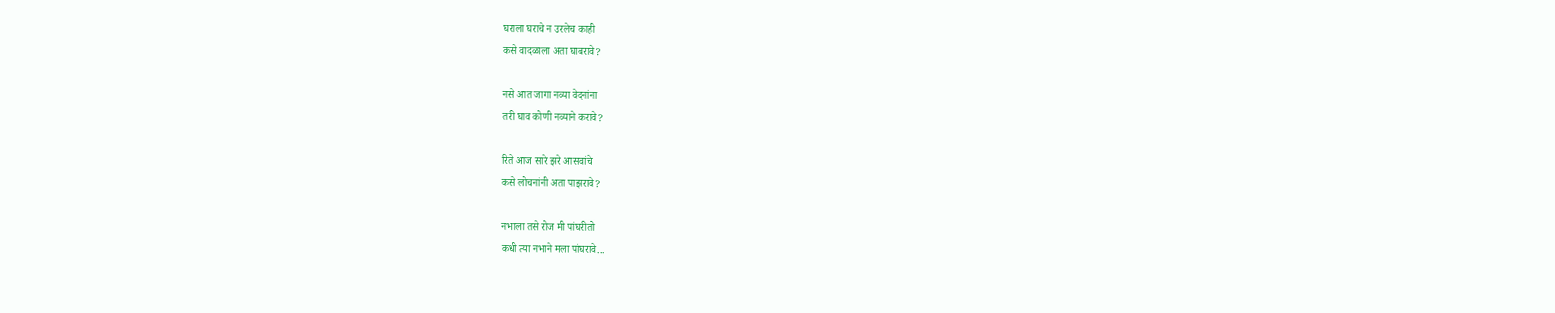घराला घराचे न उरलेच काही
कसे वादळाला अता घाबरावे?

नसे आत जागा नव्या वेदनांना
तरी घाव कोणी नव्याने करावे?

रिते आज सारे झरे आसवांचे
कसे लोचनांनी अता पाझरावे?

नभाला तसे रोज मी पांघरीतो
कधी त्या नभाने मला पांघरावे...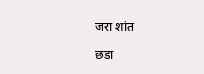जरा शांत

छडा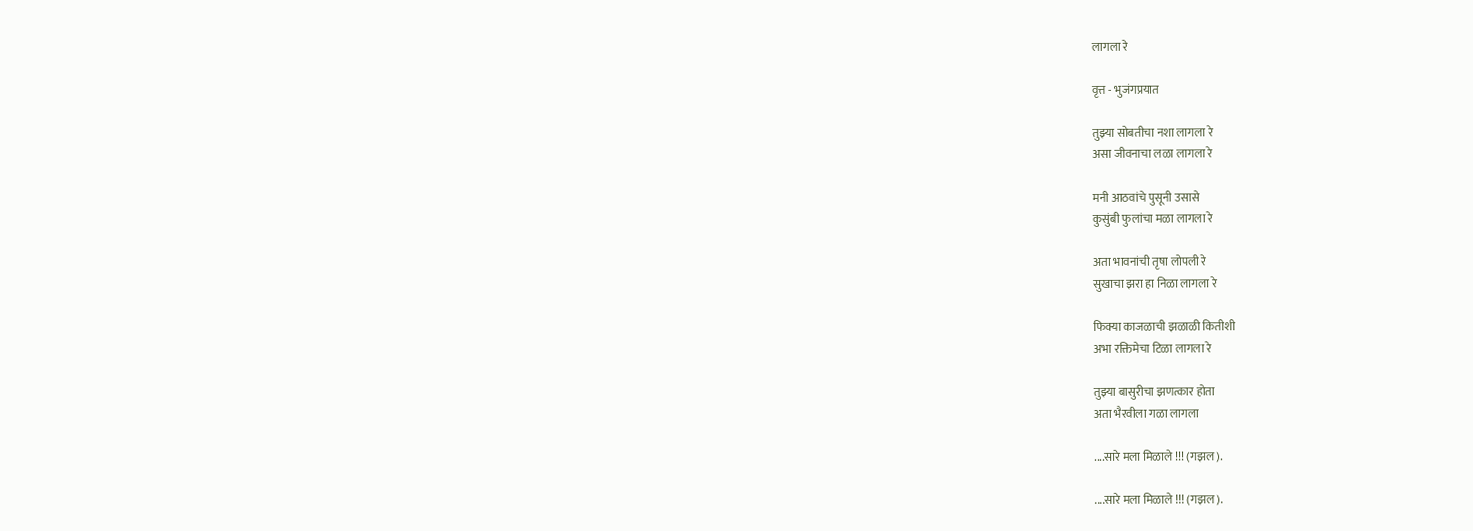लागला रे

वृत्त - भुजंगप्रयात

तुझ्या सोबतीचा नशा लागला रे
असा जीवनाचा लळा लागला रे

मनी आठवांचे पुसूनी उसासे
कुसुंबी फुलांचा मळा लागला रे

अता भावनांची तृषा लोपली रे
सुखाचा झरा हा निळा लागला रे

फिक्या काजळाची झळाळी कितीशी
अभा रक्तिमेचा टिळा लागला रे

तुझ्या बासुरीचा झणत्कार होता
अता भैरवीला गळा लागला

....सारे मला मिळाले !!! (गझल).

....सारे मला मिळाले !!! (गझल).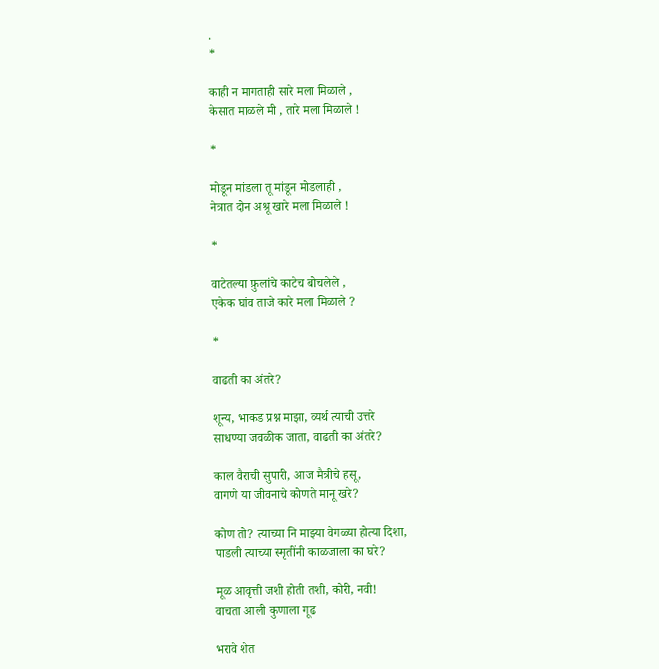.
*

काही न मागताही सारे मला मिळाले ,
केसात माळले मी , तारे मला मिळाले !

*

मोडून मांडला तू मांडून मोडलाही ,
नेत्रात दोन अश्रू खारे मला मिळाले !

*

वाटेतल्या फ़ुलांचे काटेच बोचलेले ,
एकेक घांव ताजे कारे मला मिळाले ?

*

वाढती का अंतरे?

शून्य, भाकड प्रश्न माझा, व्यर्थ त्याची उत्तरे
साधण्या जवळीक जाता, वाढती का अंतरे?

काल वैराची सुपारी, आज मैत्रीचे हसू,
वागणे या जीवनाचे कोणते मानू खरे?

कोण तो? त्याच्या नि माझ्या वेगळ्या होत्या दिशा,
पाडली त्याच्या स्मृतींनी काळजाला का घरे?

मूळ आवृत्ती जशी होती तशी, कोरी, नवी!
वाचता आली कुणाला गूढ

भरावे शेत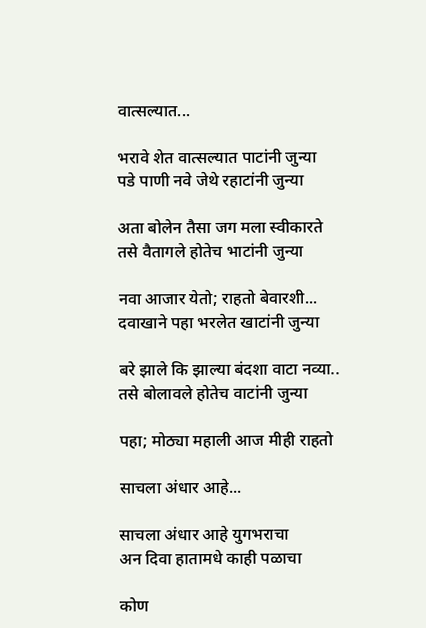वात्सल्यात...

भरावे शेत वात्सल्यात पाटांनी जुन्या
पडे पाणी नवे जेथे रहाटांनी जुन्या

अता बोलेन तैसा जग मला स्वीकारते
तसे वैतागले होतेच भाटांनी जुन्या

नवा आजार येतो; राहतो बेवारशी...
दवाखाने पहा भरलेत खाटांनी जुन्या

बरे झाले कि झाल्या बंदशा वाटा नव्या..
तसे बोलावले होतेच वाटांनी जुन्या

पहा; मोठ्या महाली आज मीही राहतो

साचला अंधार आहे...

साचला अंधार आहे युगभराचा
अन दिवा हातामधे काही पळाचा

कोण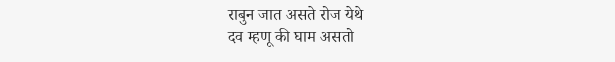राबुन जात असते रोज येथे
दव म्हणू की घाम असतो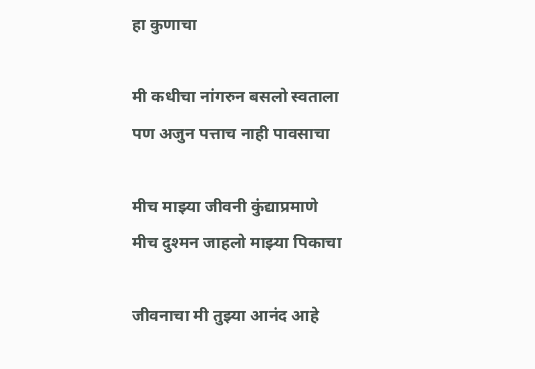हा कुणाचा

मी कधीचा नांगरुन बसलो स्वताला
पण अजुन पत्ताच नाही पावसाचा

मीच माझ्या जीवनी कुंद्याप्रमाणे
मीच दुश्मन जाहलो माझ्या पिकाचा

जीवनाचा मी तुझ्या आनंद आहे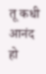तू कधी आनंद हो